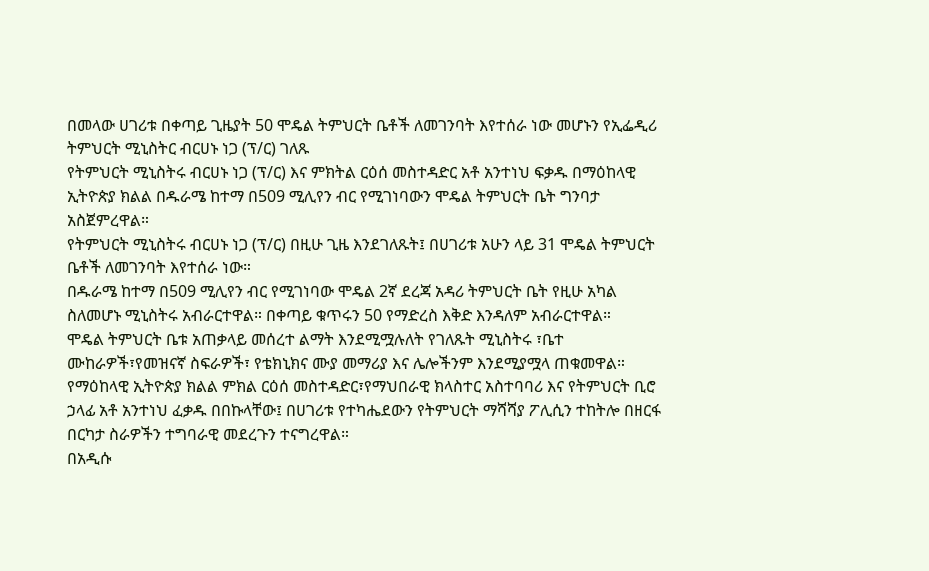በመላው ሀገሪቱ በቀጣይ ጊዜያት 50 ሞዴል ትምህርት ቤቶች ለመገንባት እየተሰራ ነው መሆኑን የኢፌዲሪ ትምህርት ሚኒስትር ብርሀኑ ነጋ (ፕ/ር) ገለጹ
የትምህርት ሚኒስትሩ ብርሀኑ ነጋ (ፕ/ር) እና ምክትል ርዕሰ መስተዳድር አቶ አንተነህ ፍቃዱ በማዕከላዊ ኢትዮጵያ ክልል በዱራሜ ከተማ በ509 ሚሊየን ብር የሚገነባውን ሞዴል ትምህርት ቤት ግንባታ አስጀምረዋል።
የትምህርት ሚኒስትሩ ብርሀኑ ነጋ (ፕ/ር) በዚሁ ጊዜ እንደገለጹት፤ በሀገሪቱ አሁን ላይ 31 ሞዴል ትምህርት ቤቶች ለመገንባት እየተሰራ ነው።
በዱራሜ ከተማ በ509 ሚሊየን ብር የሚገነባው ሞዴል 2ኛ ደረጃ አዳሪ ትምህርት ቤት የዚሁ አካል ስለመሆኑ ሚኒስትሩ አብራርተዋል። በቀጣይ ቁጥሩን 50 የማድረስ እቅድ እንዳለም አብራርተዋል።
ሞዴል ትምህርት ቤቱ አጠቃላይ መሰረተ ልማት እንደሚሟሉለት የገለጹት ሚኒስትሩ ፣ቤተ ሙከራዎች፣የመዝናኛ ስፍራዎች፣ የቴክኒክና ሙያ መማሪያ እና ሌሎችንም እንደሚያሟላ ጠቁመዋል።
የማዕከላዊ ኢትዮጵያ ክልል ምክል ርዕሰ መስተዳድር፣የማህበራዊ ክላስተር አስተባባሪ እና የትምህርት ቢሮ ኃላፊ አቶ አንተነህ ፈቃዱ በበኩላቸው፤ በሀገሪቱ የተካሔደውን የትምህርት ማሻሻያ ፖሊሲን ተከትሎ በዘርፋ በርካታ ስራዎችን ተግባራዊ መደረጉን ተናግረዋል።
በአዲሱ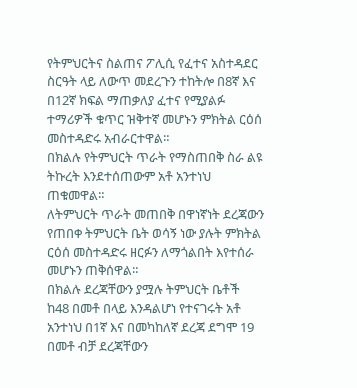የትምህርትና ስልጠና ፖሊሲ የፈተና አስተዳደር ስርዓት ላይ ለውጥ መደረጉን ተከትሎ በ8ኛ እና በ12ኛ ክፍል ማጠቃለያ ፈተና የሚያልፉ ተማሪዎች ቁጥር ዝቅተኛ መሆኑን ምክትል ርዕሰ መስተዳድሩ አብራርተዋል።
በክልሉ የትምህርት ጥራት የማስጠበቅ ስራ ልዩ ትኩረት እንደተሰጠውም አቶ አንተነህ ጠቁመዋል።
ለትምህርት ጥራት መጠበቅ በዋነኛነት ደረጃውን የጠበቀ ትምህርት ቤት ወሳኝ ነው ያሉት ምክትል ርዕሰ መስተዳድሩ ዘርፉን ለማጎልበት እየተሰራ መሆኑን ጠቅሰዋል።
በክልሉ ደረጃቸውን ያሟሉ ትምህርት ቤቶች ከ48 በመቶ በላይ እንዳልሆነ የተናገሩት አቶ አንተነህ በ1ኛ እና በመካከለኛ ደረጃ ደግሞ 19 በመቶ ብቻ ደረጃቸውን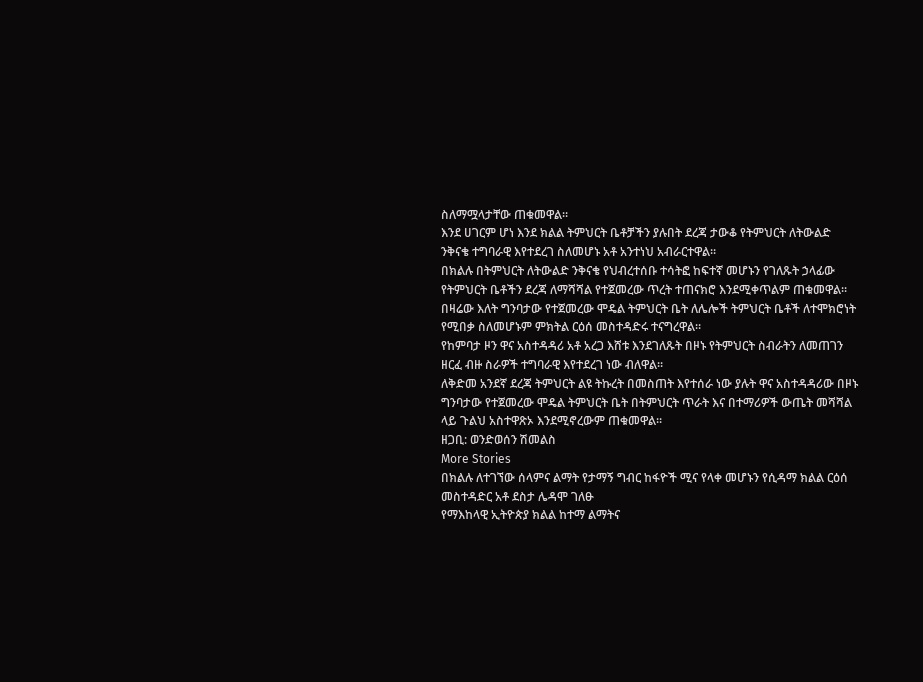ስለማሟላታቸው ጠቁመዋል።
እንደ ሀገርም ሆነ እንደ ክልል ትምህርት ቤቶቻችን ያሉበት ደረጃ ታውቆ የትምህርት ለትውልድ ንቅናቄ ተግባራዊ እየተደረገ ስለመሆኑ አቶ አንተነህ አብራርተዋል።
በክልሉ በትምህርት ለትውልድ ንቅናቄ የህብረተሰቡ ተሳትፎ ከፍተኛ መሆኑን የገለጹት ኃላፊው የትምህርት ቤቶችን ደረጃ ለማሻሻል የተጀመረው ጥረት ተጠናክሮ እንደሚቀጥልም ጠቁመዋል።
በዛሬው እለት ግንባታው የተጀመረው ሞዴል ትምህርት ቤት ለሌሎች ትምህርት ቤቶች ለተሞክሮነት የሚበቃ ስለመሆኑም ምክትል ርዕሰ መስተዳድሩ ተናግረዋል።
የከምባታ ዞን ዋና አስተዳዳሪ አቶ አረጋ እሸቱ እንደገለጹት በዞኑ የትምህርት ስብራትን ለመጠገን ዘርፈ ብዙ ስራዎች ተግባራዊ እየተደረገ ነው ብለዋል።
ለቅድመ አንደኛ ደረጃ ትምህርት ልዩ ትኩረት በመስጠት እየተሰራ ነው ያሉት ዋና አስተዳዳሪው በዞኑ ግንባታው የተጀመረው ሞዴል ትምህርት ቤት በትምህርት ጥራት እና በተማሪዎች ውጤት መሻሻል ላይ ጉልህ አስተዋጽኦ እንደሚኖረውም ጠቁመዋል።
ዘጋቢ: ወንድወሰን ሽመልስ
More Stories
በክልሉ ለተገኘው ሰላምና ልማት የታማኝ ግብር ከፋዮች ሚና የላቀ መሆኑን የሲዳማ ክልል ርዕሰ መስተዳድር አቶ ደስታ ሌዳሞ ገለፁ
የማእከላዊ ኢትዮጵያ ክልል ከተማ ልማትና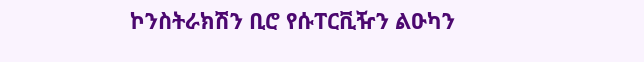ኮንስትራክሽን ቢሮ የሱፐርቪዥን ልዑካን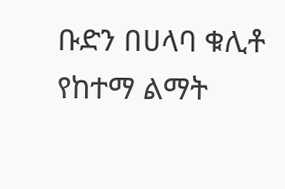ቡድን በሀላባ ቁሊቶ የከተማ ልማት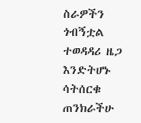ስራዎችን ጎብኝቷል
ተወዳዳሪ ዜጋ እንድትሆኑ ሳትሰርቁ ጠንክራችሁ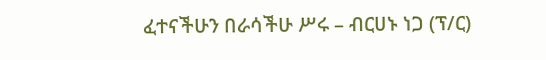ፈተናችሁን በራሳችሁ ሥሩ – ብርሀኑ ነጋ (ፕ/ር)